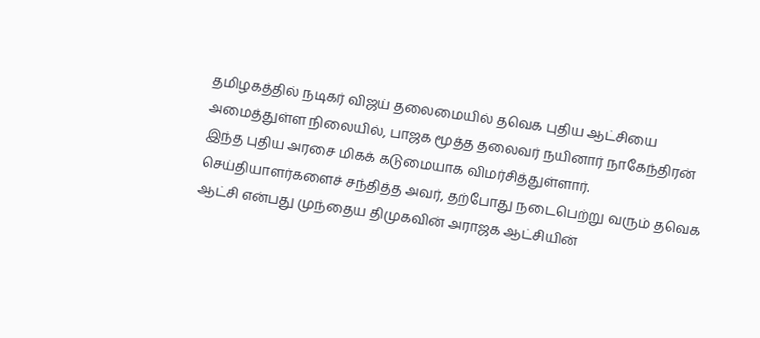தமிழகத்தில் நடிகர் விஜய் தலைமையில் தவெக புதிய ஆட்சியை அமைத்துள்ள நிலையில், பாஜக மூத்த தலைவர் நயினார் நாகேந்திரன் இந்த புதிய அரசை மிகக் கடுமையாக விமர்சித்துள்ளார்.
செய்தியாளர்களைச் சந்தித்த அவர், தற்போது நடைபெற்று வரும் தவெக ஆட்சி என்பது முந்தைய திமுகவின் அராஜக ஆட்சியின்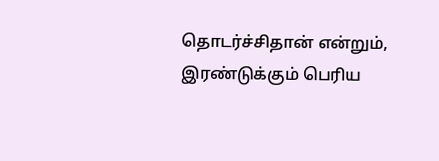தொடர்ச்சிதான் என்றும், இரண்டுக்கும் பெரிய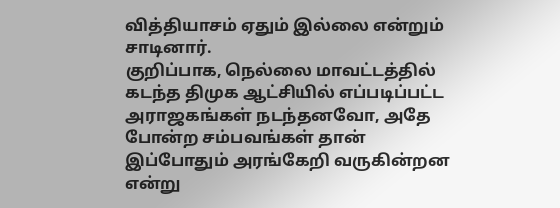வித்தியாசம் ஏதும் இல்லை என்றும் சாடினார்.
குறிப்பாக, நெல்லை மாவட்டத்தில் கடந்த திமுக ஆட்சியில் எப்படிப்பட்ட அராஜகங்கள் நடந்தனவோ, அதே போன்ற சம்பவங்கள் தான் இப்போதும் அரங்கேறி வருகின்றன என்று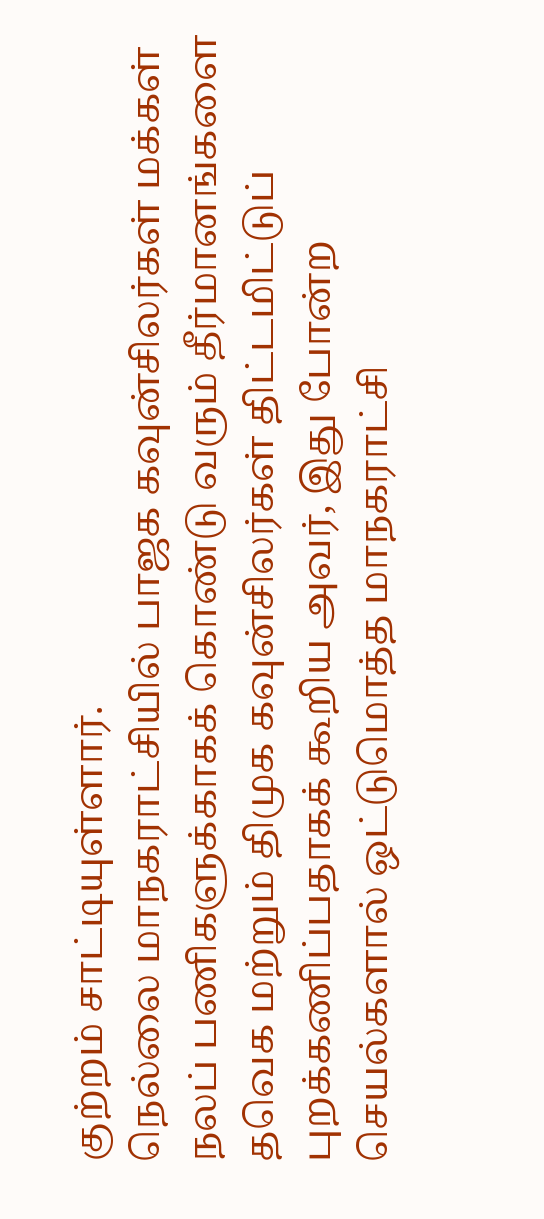குற்றம் சாட்டியுள்ளார்.
நெல்லை மாநகராட்சியில் பாஜக கவுன்சிலர்கள் மக்கள் நலப் பணிகளுக்காகக் கொண்டு வரும் தீர்மானங்களை தவெக மற்றும் திமுக கவுன்சிலர்கள் திட்டமிட்டுப் புறக்கணிப்பதாகக் கூறிய அவர், இது போன்ற செயல்களால் ஒட்டுமொத்த மாநகராட்சி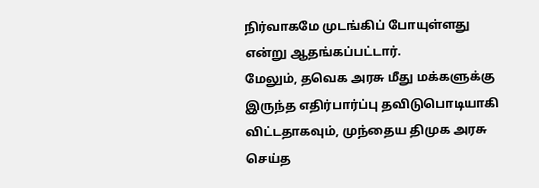நிர்வாகமே முடங்கிப் போயுள்ளது என்று ஆதங்கப்பட்டார்.
மேலும், தவெக அரசு மீது மக்களுக்கு இருந்த எதிர்பார்ப்பு தவிடுபொடியாகி விட்டதாகவும், முந்தைய திமுக அரசு செய்த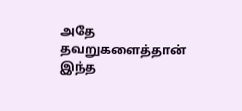அதே தவறுகளைத்தான் இந்த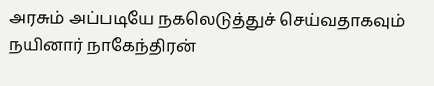அரசும் அப்படியே நகலெடுத்துச் செய்வதாகவும் நயினார் நாகேந்திரன்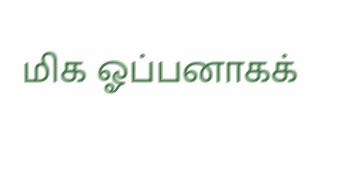மிக ஓப்பனாகக்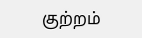குற்றம்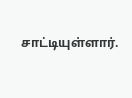சாட்டியுள்ளார்.